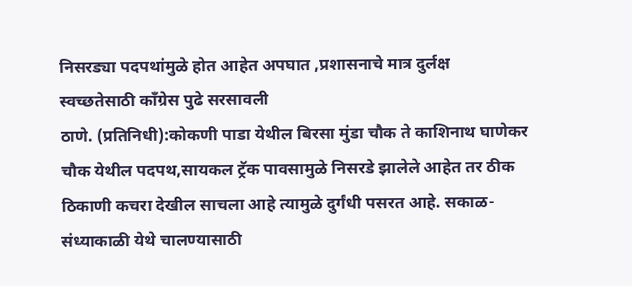निसरड्या पदपथांमुळे होत आहेत अपघात ,प्रशासनाचे मात्र दुर्लक्ष
स्वच्छतेसाठी काँग्रेस पुढे सरसावली
ठाणे. (प्रतिनिधी):कोकणी पाडा येथील बिरसा मुंडा चौक ते काशिनाथ घाणेकर चौक येथील पदपथ,सायकल ट्रॅक पावसामुळे निसरडे झालेले आहेत तर ठीक ठिकाणी कचरा देखील साचला आहे त्यामुळे दुर्गंधी पसरत आहे. सकाळ-संध्याकाळी येथे चालण्यासाठी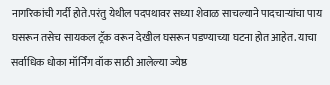नागरिकांची गर्दी होते.परंतु येथील पदपथावर सध्या शेवाळ साचल्याने पादचाऱ्यांचा पाय घसरून तसेच सायकल ट्रॅक वरून देखील घसरून पडण्याच्या घटना होत आहेत. याचा सर्वाधिक धोका मॉर्निंग वॉक साठी आलेल्या ज्येष्ठ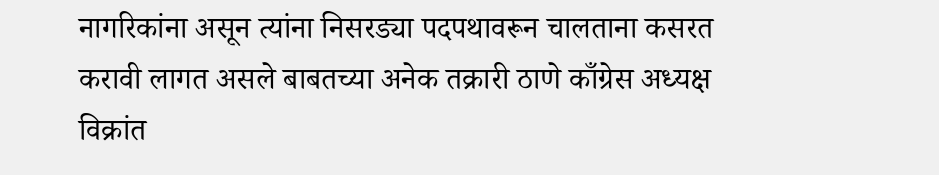नागरिकांना असून त्यांना निसरड्या पदपथावरून चालताना कसरत करावी लागत असले बाबतच्या अनेक तक्रारी ठाणे काँग्रेस अध्यक्ष विक्रांत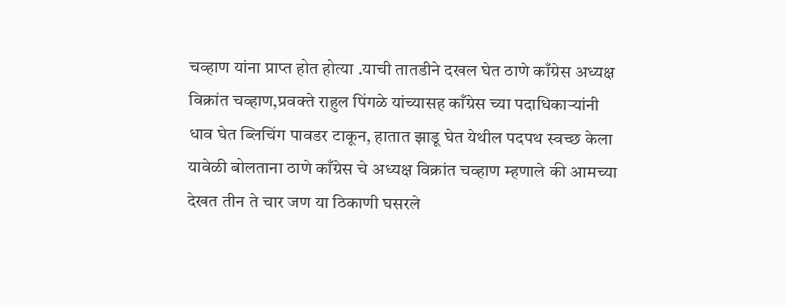चव्हाण यांना प्राप्त होत होत्या .याची तातडीने दखल घेत ठाणे काँग्रेस अध्यक्ष विक्रांत चव्हाण,प्रवक्ते राहुल पिंगळे यांच्यासह काँग्रेस च्या पदाधिकाऱ्यांनी धाव घेत ब्लिचिंग पावडर टाकून, हातात झाडू घेत येथील पदपथ स्वच्छ केला
यावेळी बोलताना ठाणे काँग्रेस चे अध्यक्ष विक्रांत चव्हाण म्हणाले की आमच्या देखत तीन ते चार जण या ठिकाणी घसरले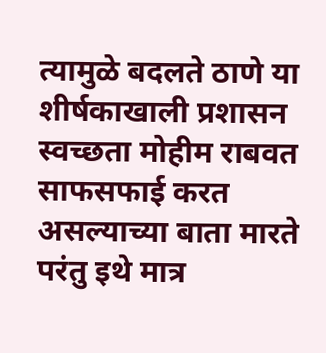त्यामुळे बदलते ठाणे या शीर्षकाखाली प्रशासन स्वच्छता मोहीम राबवत साफसफाई करत असल्याच्या बाता मारते परंतु इथे मात्र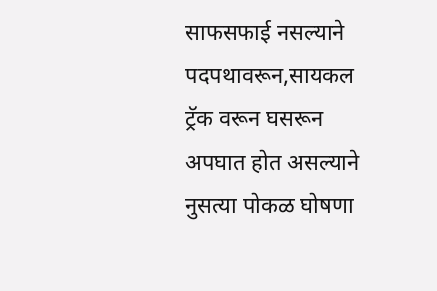साफसफाई नसल्याने पदपथावरून,सायकल ट्रॅक वरून घसरून अपघात होत असल्याने नुसत्या पोकळ घोषणा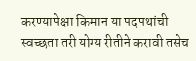करण्यापेक्षा किमान या पदपथांची स्वच्छता तरी योग्य रीतीने करावी तसेच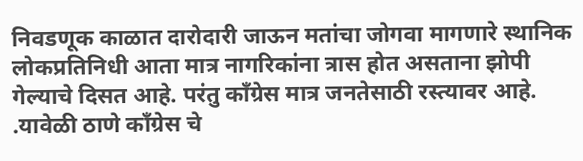निवडणूक काळात दारोदारी जाऊन मतांचा जोगवा मागणारे स्थानिक लोकप्रतिनिधी आता मात्र नागरिकांना त्रास होत असताना झोपी गेल्याचे दिसत आहे. परंतु काँग्रेस मात्र जनतेसाठी रस्त्यावर आहे. .यावेळी ठाणे काँग्रेस चे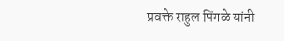प्रवक्ते राहुल पिंगळे यांनी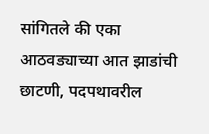सांगितले की एका आठवड्याच्या आत झाडांची छाटणी, पदपथावरील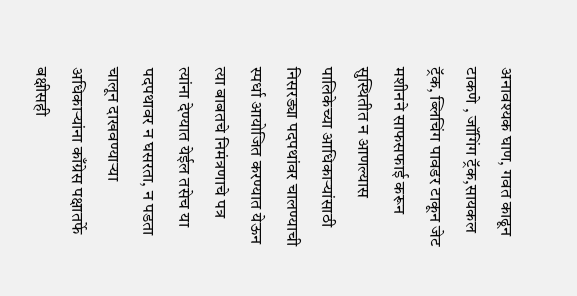अनावश्यक घाण, गवत काढून टाकणे , जॉगिंग ट्रॅक,सायकल ट्रॅक, ब्लिचिंग पावडर टाकून जेट मशीनने साफसफाई करून सुस्थितीत न आणल्यास पालिकेच्या आधिकाऱ्यांसाठी निसरड्या पदपथांवर चालण्याची स्पर्धा आयोजित करण्यात येऊन त्या बाबतचे निमंत्रणाचे पत्र त्यांना देण्यात येईल तसेच या पदपथावर न घसरता, न पडता चालून दाखवण्याऱ्या अधिकाऱ्यांना काँग्रेस पक्षातर्फे बक्षीसही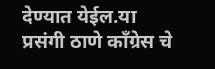देण्यात येईल.या प्रसंगी ठाणे काँग्रेस चे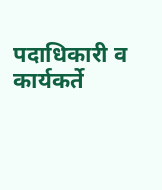पदाधिकारी व कार्यकर्ते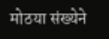मोठया संख्येने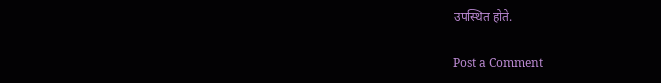उपस्थित होते.

Post a Comment